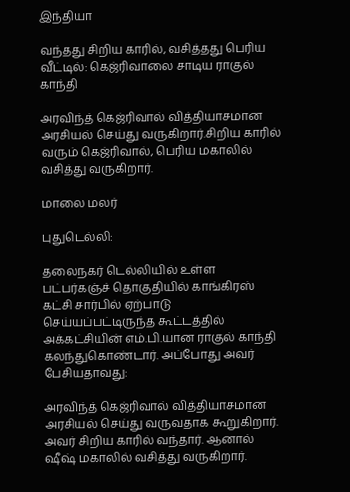இந்தியா

வந்தது சிறிய காரில், வசித்தது பெரிய வீட்டில்: கெஜ்ரிவாலை சாடிய ராகுல் காந்தி

அரவிந்த் கெஜ்ரிவால் வித்தியாசமான அரசியல் செய்து வருகிறார்.சிறிய காரில் வரும் கெஜ்ரிவால், பெரிய மகாலில் வசித்து வருகிறார்.

மாலை மலர்

புதுடெல்லி:

தலைநகர் டெல்லியில் உள்ள பட்பர்கஞ்ச் தொகுதியில் காங்கிரஸ் கட்சி சார்பில் ஏற்பாடு செய்யப்பட்டிருந்த கூட்டத்தில் அக்கட்சியின் எம்.பி.யான ராகுல் காந்தி கலந்துகொண்டார். அப்போது அவர் பேசியதாவது:

அரவிந்த் கெஜ்ரிவால் வித்தியாசமான அரசியல் செய்து வருவதாக கூறுகிறார். அவர் சிறிய காரில் வந்தார். ஆனால் ஷீஷ் மகாலில் வசித்து வருகிறார்.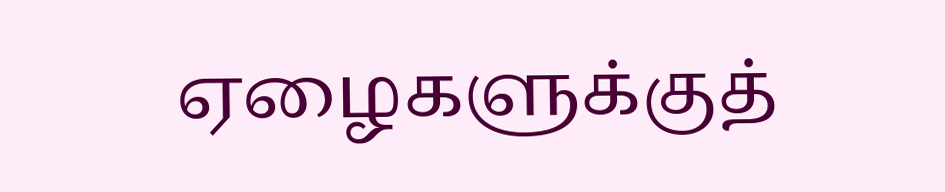ஏழைகளுக்குத்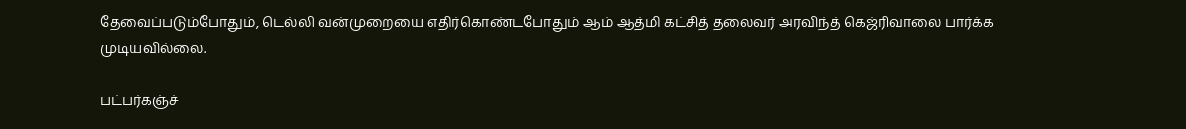தேவைப்படும்போதும், டெல்லி வன்முறையை எதிர்கொண்டபோதும் ஆம் ஆத்மி கட்சித் தலைவர் அரவிந்த் கெஜ்ரிவாலை பார்க்க முடியவில்லை.

பட்பர்கஞ்ச்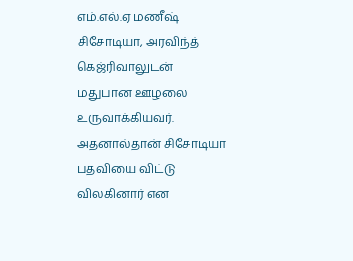எம்.எல்.ஏ மணீஷ் சிசோடியா, அரவிந்த் கெஜ்ரிவாலுடன் மதுபான ஊழலை உருவாக்கியவர். அதனால்தான் சிசோடியா பதவியை விட்டு விலகினார் என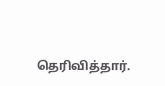தெரிவித்தார்.